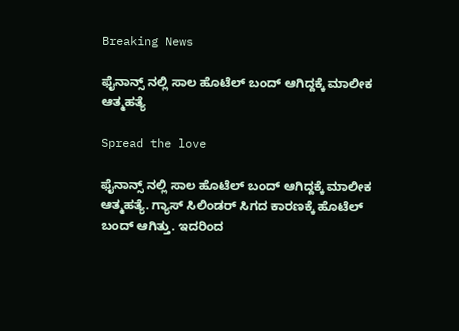Breaking News

ಫೈನಾನ್ಸ್ ನಲ್ಲಿ ಸಾಲ ಹೊಟೆಲ್ ಬಂದ್ ಆಗಿದ್ದಕ್ಕೆ ಮಾಲೀಕ ಆತ್ಮಹತ್ಯೆ

Spread the love

ಫೈನಾನ್ಸ್ ನಲ್ಲಿ ಸಾಲ ಹೊಟೆಲ್ ಬಂದ್ ಆಗಿದ್ದಕ್ಕೆ ಮಾಲೀಕ ಆತ್ಮಹತ್ಯೆ. ಗ್ಯಾಸ್ ಸಿಲಿಂಡರ್ ಸಿಗದ ಕಾರಣಕ್ಕೆ ಹೊಟೆಲ್ ಬಂದ್ ಆಗಿತ್ತು. ಇದರಿಂದ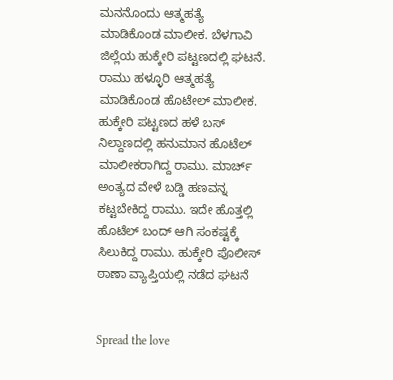ಮನನೊಂದು ಆತ್ಮಹತ್ಯೆ ಮಾಡಿಕೊಂಡ ಮಾಲೀಕ. ಬೆಳಗಾವಿ ಜಿಲ್ಲೆಯ ಹುಕ್ಕೇರಿ ಪಟ್ಟಣದಲ್ಲಿ ಘಟನೆ. ರಾಮು ಹಳ್ಳೂರಿ ಆತ್ಮಹತ್ಯೆ ಮಾಡಿಕೊಂಡ ಹೊಟೇಲ್ ಮಾಲೀಕ. ಹುಕ್ಕೇರಿ ಪಟ್ಟಣದ ಹಳೆ ಬಸ್ ನಿಲ್ದಾಣದಲ್ಲಿ ಹನುಮಾನ ಹೊಟೆಲ್ ಮಾಲೀಕರಾಗಿದ್ದ ರಾಮು. ಮಾರ್ಚ್ ಅಂತ್ಯದ ವೇಳೆ ಬಡ್ಡಿ ಹಣವನ್ನ ಕಟ್ಟಬೇಕಿದ್ದ ರಾಮು. ಇದೇ ಹೊತ್ತಲ್ಲಿ ಹೊಟೆಲ್ ಬಂದ್ ಆಗಿ ಸಂಕಷ್ಟಕ್ಕೆ ಸಿಲುಕಿದ್ದ ರಾಮು. ಹುಕ್ಕೇರಿ ಪೊಲೀಸ್ ಠಾಣಾ ವ್ಯಾಪ್ತಿಯಲ್ಲಿ ನಡೆದ ಘಟನೆ


Spread the love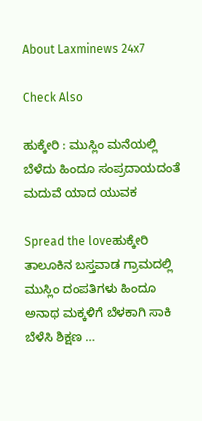About Laxminews 24x7

Check Also

ಹುಕ್ಕೇರಿ : ಮುಸ್ಲಿಂ ಮನೆಯಲ್ಲಿ ಬೆಳೆದು ಹಿಂದೂ ಸಂಪ್ರದಾಯದಂತೆ ಮದುವೆ ಯಾದ ಯುವಕ

Spread the loveಹುಕ್ಕೇರಿ ತಾಲೂಕಿನ ಬಸ್ತವಾಡ ಗ್ರಾಮದಲ್ಲಿ ಮುಸ್ಲಿಂ ದಂಪತಿಗಳು ಹಿಂದೂ ಅನಾಥ ಮಕ್ಕಳಿಗೆ ಬೆಳಕಾಗಿ ಸಾಕಿ ಬೆಳೆಸಿ ಶಿಕ್ಷಣ …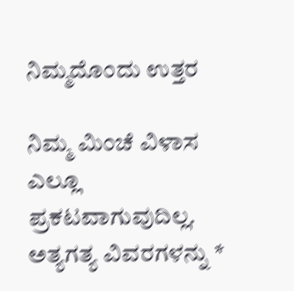ನಿಮ್ಮದೊಂದು ಉತ್ತರ

ನಿಮ್ಮ ಮಿಂಚೆ ವಿಳಾಸ ಎಲ್ಲೂ ಪ್ರಕಟವಾಗುವುದಿಲ್ಲ. ಅತ್ಯಗತ್ಯ ವಿವರಗಳನ್ನು *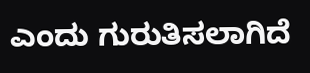ಎಂದು ಗುರುತಿಸಲಾಗಿದೆ